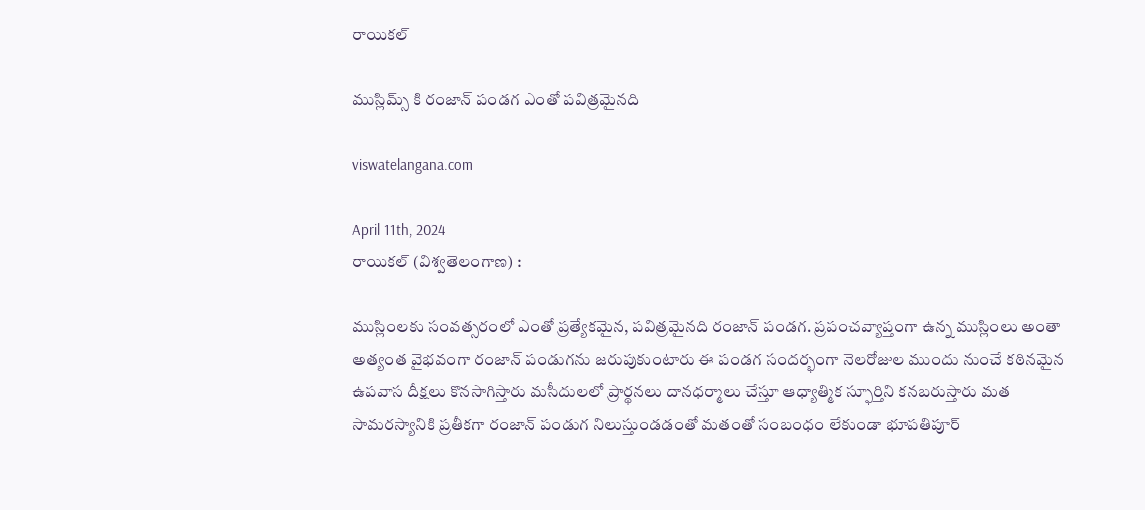రాయికల్

ముస్లిమ్స్ కి రంజాన్ పండగ ఎంతో పవిత్రమైనది

viswatelangana.com

April 11th, 2024
రాయికల్ (విశ్వతెలంగాణ) :

ముస్లింలకు సంవత్సరంలో ఎంతో ప్రత్యేకమైన, పవిత్రమైనది రంజాన్ పండగ. ప్రపంచవ్యాప్తంగా ఉన్న ముస్లింలు అంతా అత్యంత వైభవంగా రంజాన్ పండుగను జరుపుకుంటారు ఈ పండగ సందర్భంగా నెలరోజుల ముందు నుంచే కఠినమైన ఉపవాస దీక్షలు కొనసాగిస్తారు మసీదులలో ప్రార్థనలు దానధర్మాలు చేస్తూ ఆధ్యాత్మిక స్ఫూర్తిని కనబరుస్తారు మత సామరస్యానికి ప్రతీకగా రంజాన్ పండుగ నిలుస్తుండడంతో మతంతో సంబంధం లేకుండా భూపతిపూర్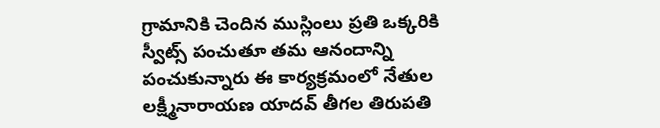గ్రామానికి చెందిన ముస్లింలు ప్రతి ఒక్కరికి స్వీట్స్ పంచుతూ తమ ఆనందాన్ని పంచుకున్నారు ఈ కార్యక్రమంలో నేతుల లక్ష్మీనారాయణ యాదవ్ తీగల తిరుపతి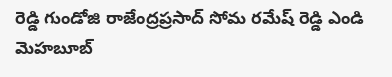రెడ్డి గుండోజి రాజేంద్రప్రసాద్ సోమ రమేష్ రెడ్డి ఎండి మెహబూబ్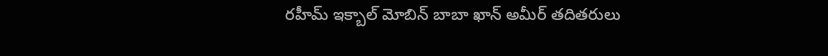రహీమ్ ఇక్బాల్ మోబిన్ బాబా ఖాన్ అమీర్ తదితరులు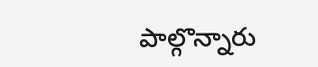పాల్గొన్నారు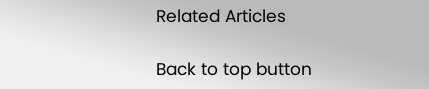Related Articles

Back to top button